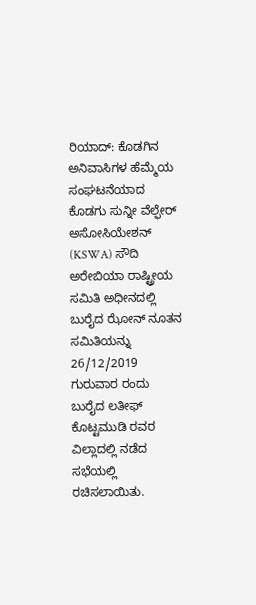ರಿಯಾದ್: ಕೊಡಗಿನ ಅನಿವಾಸಿಗಳ ಹೆಮ್ಮೆಯ ಸಂಘಟನೆಯಾದ ಕೊಡಗು ಸುನ್ನೀ ವೆಲ್ಫೇರ್ ಅಸೋಸಿಯೇಶನ್ (KSWA) ಸೌದಿ ಅರೇಬಿಯಾ ರಾಷ್ಟ್ರೀಯ ಸಮಿತಿ ಅಧೀನದಲ್ಲಿ ಬುರೈದ ಝೋನ್ ನೂತನ ಸಮಿತಿಯನ್ನು 26/12/2019 ಗುರುವಾರ ರಂದು ಬುರೈದ ಲತೀಫ್ ಕೊಟ್ಟಮುಡಿ ರವರ ವಿಲ್ಲಾದಲ್ಲಿ ನಡೆದ ಸಭೆಯಲ್ಲಿ ರಚಿಸಲಾಯಿತು.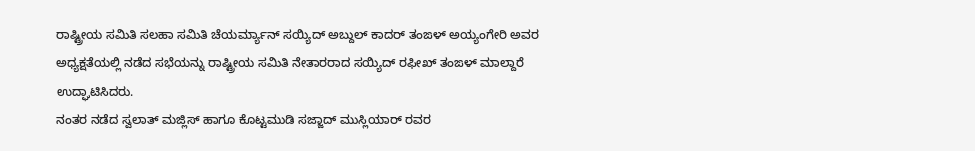ರಾಷ್ಟ್ರೀಯ ಸಮಿತಿ ಸಲಹಾ ಸಮಿತಿ ಚೆಯರ್ಮ್ಯಾನ್ ಸಯ್ಯಿದ್ ಅಬ್ದುಲ್ ಕಾದರ್ ತಂಙಳ್ ಅಯ್ಯಂಗೇರಿ ಅವರ ಅಧ್ಯಕ್ಷತೆಯಲ್ಲಿ ನಡೆದ ಸಭೆಯನ್ನು ರಾಷ್ಟ್ರೀಯ ಸಮಿತಿ ನೇತಾರರಾದ ಸಯ್ಯಿದ್ ರಫೀಖ್ ತಂಙಳ್ ಮಾಲ್ದಾರೆ ಉದ್ಘಾಟಿಸಿದರು.
ನಂತರ ನಡೆದ ಸ್ವಲಾತ್ ಮಜ್ಲಿಸ್ ಹಾಗೂ ಕೊಟ್ಟಮುಡಿ ಸಜ್ಜಾದ್ ಮುಸ್ಲಿಯಾರ್ ರವರ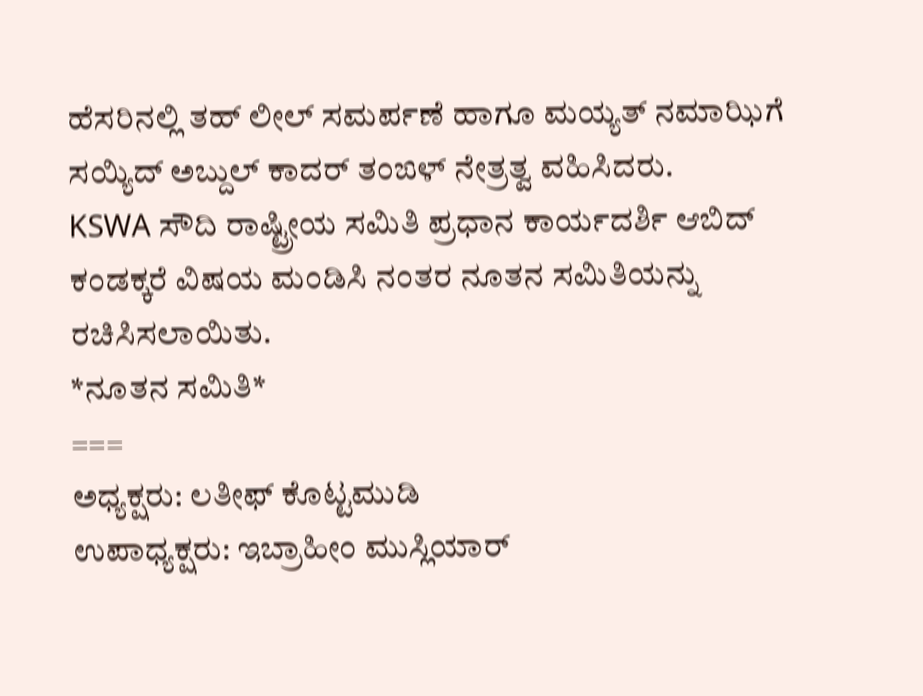ಹೆಸರಿನಲ್ಲಿ ತಹ್ ಲೀಲ್ ಸಮರ್ಪಣೆ ಹಾಗೂ ಮಯ್ಯತ್ ನಮಾಝಿಗೆ ಸಯ್ಯಿದ್ ಅಬ್ದುಲ್ ಕಾದರ್ ತಂಙಳ್ ನೇತ್ರತ್ವ ವಹಿಸಿದರು.
KSWA ಸೌದಿ ರಾಷ್ಟ್ರೀಯ ಸಮಿತಿ ಪ್ರಧಾನ ಕಾರ್ಯದರ್ಶಿ ಆಬಿದ್ ಕಂಡಕ್ಕರೆ ವಿಷಯ ಮಂಡಿಸಿ ನಂತರ ನೂತನ ಸಮಿತಿಯನ್ನು ರಚಿಸಿಸಲಾಯಿತು.
*ನೂತನ ಸಮಿತಿ*
===
ಅಧ್ಯಕ್ಷರು: ಲತೀಫ್ ಕೊಟ್ಟಮುಡಿ
ಉಪಾಧ್ಯಕ್ಷರು: ಇಬ್ರಾಹೀಂ ಮುಸ್ಲಿಯಾರ್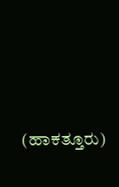(ಹಾಕತ್ತೂರು)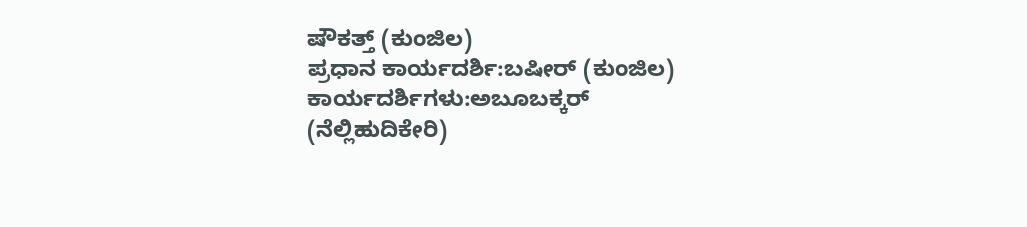ಷೌಕತ್ತ್ (ಕುಂಜಿಲ)
ಪ್ರಧಾನ ಕಾರ್ಯದರ್ಶಿ:ಬಷೀರ್ (ಕುಂಜಿಲ)
ಕಾರ್ಯದರ್ಶಿಗಳು:ಅಬೂಬಕ್ಕರ್ (ನೆಲ್ಲಿಹುದಿಕೇರಿ)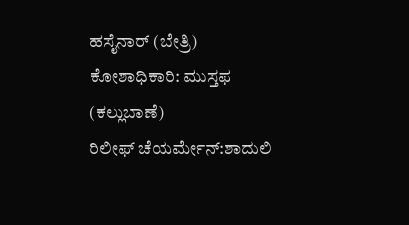ಹಸೈನಾರ್ (ಬೇತ್ರಿ)
ಕೋಶಾಧಿಕಾರಿ: ಮುಸ್ತಫ (ಕಲ್ಲುಬಾಣೆ)
ರಿಲೀಫ್ ಚೆಯರ್ಮೇನ್:ಶಾದುಲಿ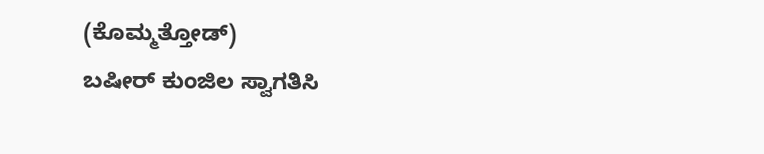(ಕೊಮ್ಮತ್ತೋಡ್)
ಬಷೀರ್ ಕುಂಜಿಲ ಸ್ವಾಗತಿಸಿ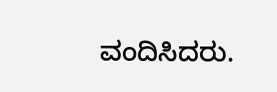ವಂದಿಸಿದರು.